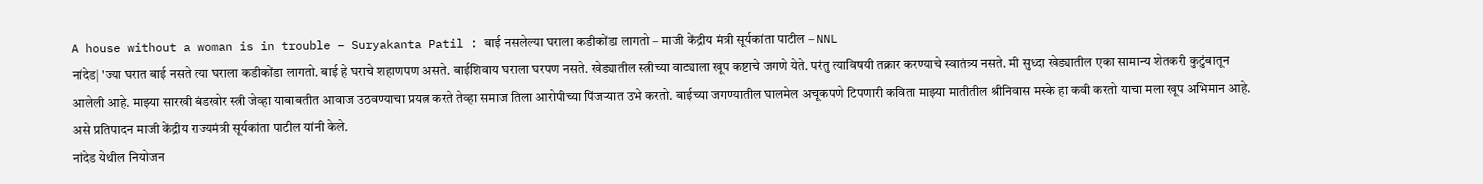A house without a woman is in trouble – Suryakanta Patil : बाई नसलेल्या घराला कडीकोंडा लागतो – माजी केंद्रीय मंत्री सूर्यकांता पाटील – NNL
नांदेड| 'ज्या घरात बाई नसते त्या घराला कडीकोंडा लागतो. बाई हे घराचे शहाणपण असते. बाईशिवाय घराला घरपण नसते. खेड्यातील स्त्रीच्या वाट्याला खूप कष्टाचे जगणे येते. परंतु त्याविषयी तक्रार करण्याचे स्वातंत्र्य नसते. मी सुध्दा खेड्यातील एका सामान्य शेतकरी कुटुंबातून आलेली आहे. माझ्या सारखी बंडखोर स्त्री जेव्हा याबाबतीत आवाज उठवण्याचा प्रयत्न करते तेव्हा समाज तिला आरोपीच्या पिंजऱ्यात उभे करतो. बाईच्या जगण्यातील घालमेल अचूकपणे टिपणारी कविता माझ्या मातीतील श्रीनिवास मस्के हा कवी करतो याचा मला खूप अभिमान आहे. असे प्रतिपादन माजी केंद्रीय राज्यमंत्री सूर्यकांता पाटील यांनी केले.
नांदेड येथील नियोजन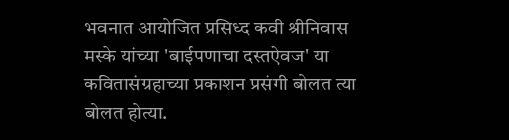भवनात आयोजित प्रसिध्द कवी श्रीनिवास मस्के यांच्या 'बाईपणाचा दस्तऐवज' या कवितासंग्रहाच्या प्रकाशन प्रसंगी बोलत त्या बोलत होत्या.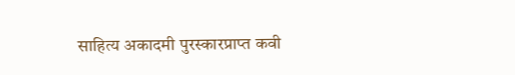साहित्य अकादमी पुरस्कारप्राप्त कवी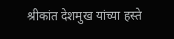श्रीकांत देशमुख यांच्या हस्ते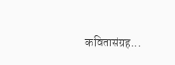कवितासंग्रह...